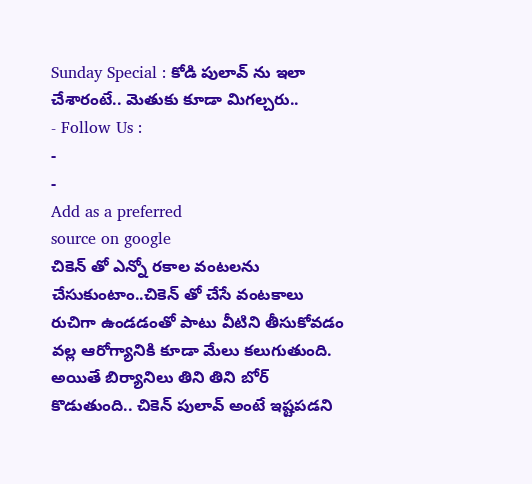Sunday Special : కోడి పులావ్ ను ఇలా చేశారంటే.. మెతుకు కూడా మిగల్చరు..
- Follow Us :
-
-
Add as a preferred
source on google
చికెన్ తో ఎన్నో రకాల వంటలను చేసుకుంటాం..చికెన్ తో చేసే వంటకాలు రుచిగా ఉండడంతో పాటు వీటిని తీసుకోవడం వల్ల ఆరోగ్యానికి కూడా మేలు కలుగుతుంది. అయితే బిర్యానిలు తిని తిని బోర్ కొడుతుంది.. చికెన్ పులావ్ అంటే ఇష్టపడని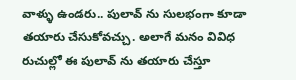వాళ్ళు ఉండరు.. పులావ్ ను సులభంగా కూడా తయారు చేసుకోవచ్చు. అలాగే మనం వివిధ రుచుల్లో ఈ పులావ్ ను తయారు చేస్తూ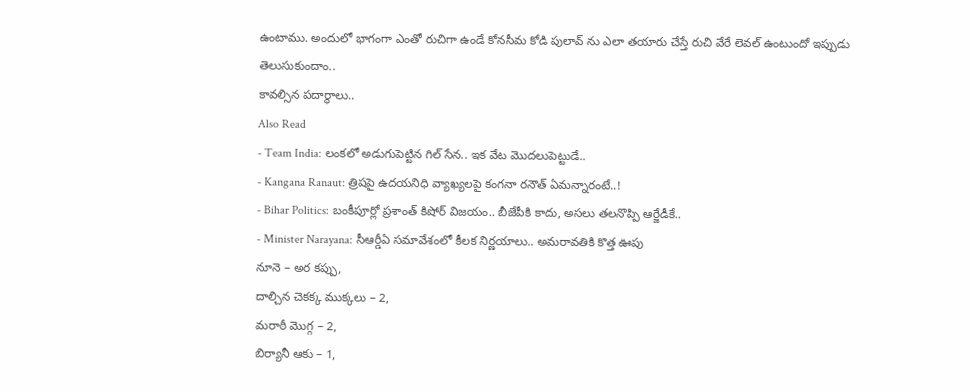ఉంటాము. అందులో భాగంగా ఎంతో రుచిగా ఉండే కోనసీమ కోడి పులావ్ ను ఎలా తయారు చేస్తే రుచి వేరే లెవల్ ఉంటుందో ఇప్పుడు తెలుసుకుందాం..
కావల్సిన పదార్థాలు..
Also Read
- Team India: లంకలో అడుగుపెట్టిన గిల్ సేన.. ఇక వేట మొదలుపెట్టుడే..
- Kangana Ranaut: త్రిషపై ఉదయనిధి వ్యాఖ్యలపై కంగనా రనౌత్ ఏమన్నారంటే..!
- Bihar Politics: బంకీపూర్లో ప్రశాంత్ కిషోర్ విజయం.. బీజేపీకి కాదు, అసలు తలనొప్పి ఆర్జేడీకే..
- Minister Narayana: సీఆర్డీఏ సమావేశంలో కీలక నిర్ణయాలు.. అమరావతికి కొత్త ఊపు
నూనె – అర కప్పు,
దాల్చిన చెకక్క ముక్కలు – 2,
మరాఠీ మొగ్గ – 2,
బిర్యానీ ఆకు – 1,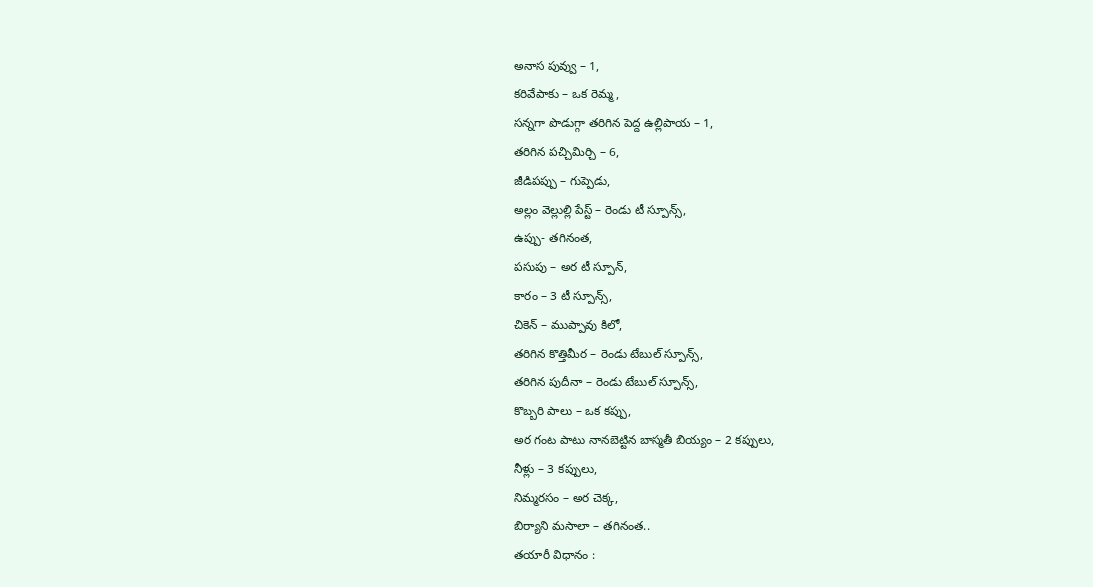అనాస పువ్వు – 1,
కరివేపాకు – ఒక రెమ్మ,
సన్నగా పొడుగ్గా తరిగిన పెద్ద ఉల్లిపాయ – 1,
తరిగిన పచ్చిమిర్చి – 6,
జీడిపప్పు – గుప్పెడు,
అల్లం వెల్లుల్లి పేస్ట్ – రెండు టీ స్పూన్స్,
ఉప్పు- తగినంత,
పసుపు – అర టీ స్పూన్,
కారం – 3 టీ స్పూన్స్,
చికెన్ – ముప్పావు కిలో,
తరిగిన కొత్తిమీర – రెండు టేబుల్ స్పూన్స్,
తరిగిన పుదీనా – రెండు టేబుల్ స్పూన్స్,
కొబ్బరి పాలు – ఒక కప్పు,
అర గంట పాటు నానబెట్టిన బాస్మతీ బియ్యం – 2 కప్పులు,
నీళ్లు – 3 కప్పులు,
నిమ్మరసం – అర చెక్క,
బిర్యాని మసాలా – తగినంత..
తయారీ విధానం :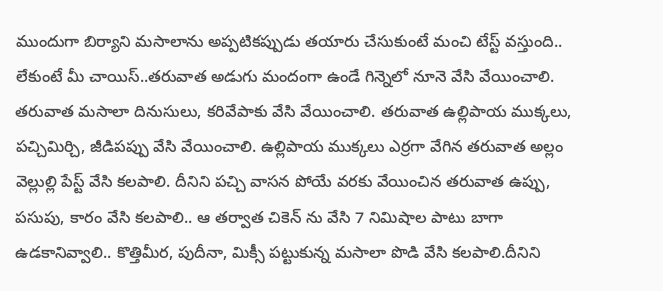ముందుగా బిర్యాని మసాలాను అప్పటికప్పుడు తయారు చేసుకుంటే మంచి టేస్ట్ వస్తుంది.. లేకుంటే మీ చాయిస్..తరువాత అడుగు మందంగా ఉండే గిన్నెలో నూనె వేసి వేయించాలి. తరువాత మసాలా దినుసులు, కరివేపాకు వేసి వేయించాలి. తరువాత ఉల్లిపాయ ముక్కలు, పచ్చిమిర్చి, జీడిపప్పు వేసి వేయించాలి. ఉల్లిపాయ ముక్కలు ఎర్రగా వేగిన తరువాత అల్లం వెల్లుల్లి పేస్ట్ వేసి కలపాలి. దీనిని పచ్చి వాసన పోయే వరకు వేయించిన తరువాత ఉప్పు, పసుపు, కారం వేసి కలపాలి.. ఆ తర్వాత చికెన్ ను వేసి 7 నిమిషాల పాటు బాగా ఉడకానివ్వాలి.. కొత్తిమీర, పుదీనా, మిక్సీ పట్టుకున్న మసాలా పొడి వేసి కలపాలి.దీనిని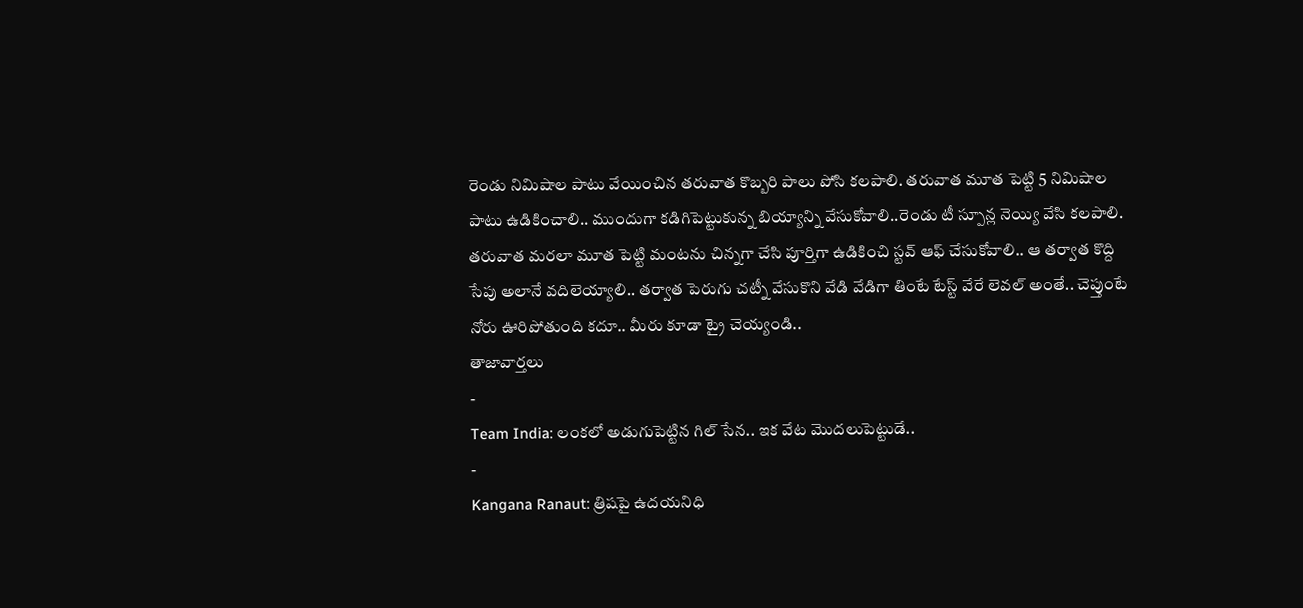రెండు నిమిషాల పాటు వేయించిన తరువాత కొబ్బరి పాలు పోసి కలపాలి. తరువాత మూత పెట్టి 5 నిమిషాల పాటు ఉడికించాలి.. ముందుగా కడిగిపెట్టుకున్న బియ్యాన్ని వేసుకోవాలి..రెండు టీ స్పూన్ల నెయ్యి వేసి కలపాలి. తరువాత మరలా మూత పెట్టి మంటను చిన్నగా చేసి పూర్తిగా ఉడికించి స్టవ్ ఆఫ్ చేసుకోవాలి.. ఆ తర్వాత కొద్ది సేపు అలానే వదిలెయ్యాలి.. తర్వాత పెరుగు చట్నీ వేసుకొని వేడి వేడిగా తింటే టేస్ట్ వేరే లెవల్ అంతే.. చెప్తుంటే నోరు ఊరిపోతుంది కదూ.. మీరు కూడా ట్రై చెయ్యండి..
తాజావార్తలు
-
Team India: లంకలో అడుగుపెట్టిన గిల్ సేన.. ఇక వేట మొదలుపెట్టుడే..
-
Kangana Ranaut: త్రిషపై ఉదయనిధి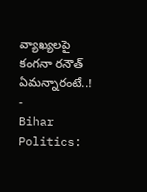వ్యాఖ్యలపై కంగనా రనౌత్ ఏమన్నారంటే..!
-
Bihar Politics: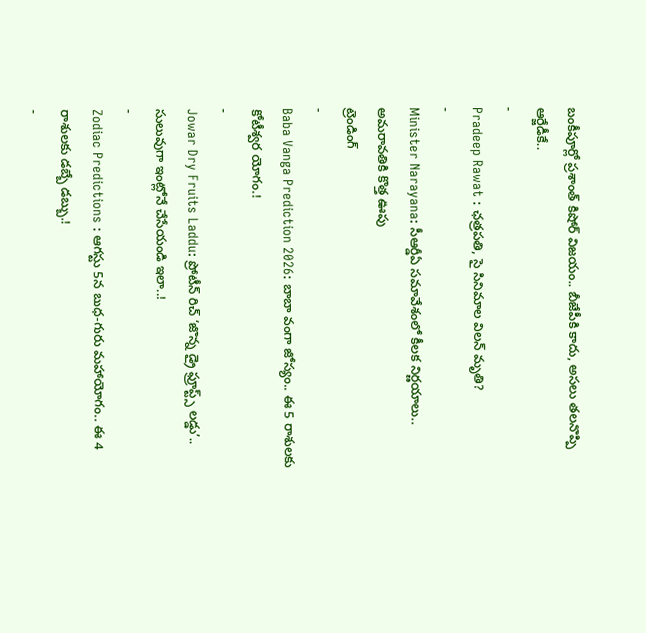బంకీపూర్లో ప్రశాంత్ కిషోర్ విజయం.. బీజేపీకి కాదు, అసలు తలనొప్పి ఆర్జేడీకే..
-
Pradeep Rawat : ఛత్రపతి, సై సినిమాల విలన్ మృతి?
-
Minister Narayana: సీఆర్డీఏ సమావేశంలో కీలక నిర్ణయాలు.. అమరావతికి కొత్త ఊపు
ట్రెండింగ్
-
Baba Vanga Prediction 2026: బాబా వంగా జోస్యం.. ఈ 5 రాశులకు కోటీశ్వర యోగం.!
-
Jowar Dry Fruits Laddu: ప్రోటీన్ రిచ్ ‘జొన్న డ్రై ఫ్రూప్ట్స్ లడ్డు’.. సులువుగా ఇంట్లోనే చేసేయండి ఇలా..!
-
Zodiac Predictions : ఆగస్టు 5న బుధ-గురు మహాయోగం.. ఈ 4 రాశులకు డబ్బే డబ్బు.!
-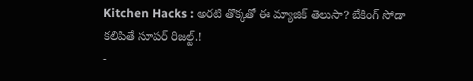Kitchen Hacks : అరటి తొక్కతో ఈ మ్యాజిక్ తెలుసా? బేకింగ్ సోడా కలిపితే సూపర్ రిజల్ట్.!
-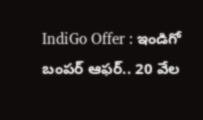IndiGo Offer : ఇండిగో బంపర్ ఆఫర్.. 20 వేల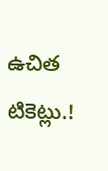ఉచిత టికెట్లు.!